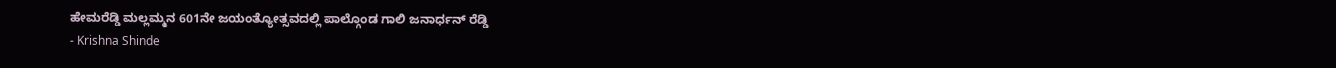ಹೇಮರೆಡ್ಡಿ ಮಲ್ಲಮ್ಮನ 601ನೇ ಜಯಂತ್ಯೋತ್ಸವದಲ್ಲಿ ಪಾಲ್ಗೊಂಡ ಗಾಲಿ ಜನಾರ್ಧನ್ ರೆಡ್ಡಿ
- Krishna Shinde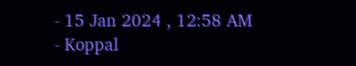- 15 Jan 2024 , 12:58 AM
- Koppal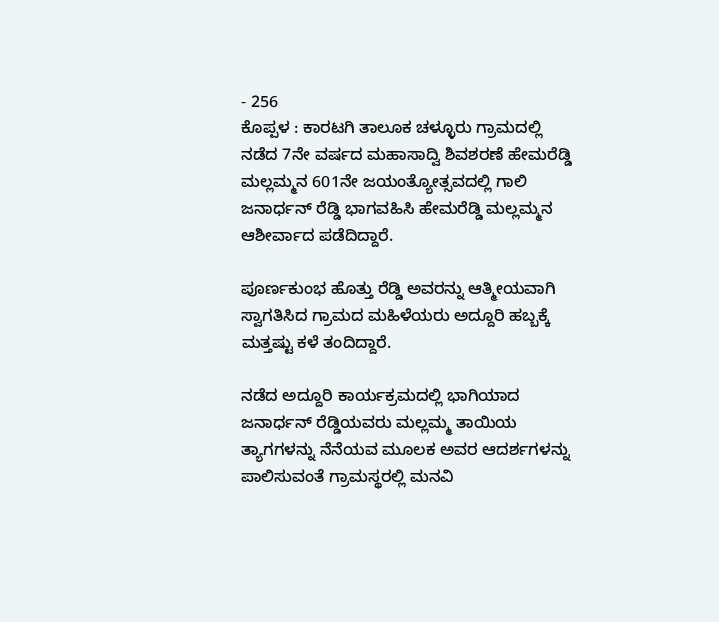- 256
ಕೊಪ್ಪಳ : ಕಾರಟಗಿ ತಾಲೂಕ ಚಳ್ಳೂರು ಗ್ರಾಮದಲ್ಲಿ ನಡೆದ 7ನೇ ವರ್ಷದ ಮಹಾಸಾದ್ವಿ ಶಿವಶರಣೆ ಹೇಮರೆಡ್ಡಿ ಮಲ್ಲಮ್ಮನ 601ನೇ ಜಯಂತ್ಯೋತ್ಸವದಲ್ಲಿ ಗಾಲಿ ಜನಾರ್ಧನ್ ರೆಡ್ಡಿ ಭಾಗವಹಿಸಿ ಹೇಮರೆಡ್ಡಿ ಮಲ್ಲಮ್ಮನ ಆಶೀರ್ವಾದ ಪಡೆದಿದ್ದಾರೆ.

ಪೂರ್ಣಕುಂಭ ಹೊತ್ತು ರೆಡ್ಡಿ ಅವರನ್ನು ಆತ್ಮೀಯವಾಗಿ ಸ್ವಾಗತಿಸಿದ ಗ್ರಾಮದ ಮಹಿಳೆಯರು ಅದ್ದೂರಿ ಹಬ್ಬಕ್ಕೆ ಮತ್ತಷ್ಟು ಕಳೆ ತಂದಿದ್ದಾರೆ.

ನಡೆದ ಅದ್ದೂರಿ ಕಾರ್ಯಕ್ರಮದಲ್ಲಿ ಭಾಗಿಯಾದ ಜನಾರ್ಧನ್ ರೆಡ್ಡಿಯವರು ಮಲ್ಲಮ್ಮ ತಾಯಿಯ ತ್ಯಾಗಗಳನ್ನು ನೆನೆಯವ ಮೂಲಕ ಅವರ ಆದರ್ಶಗಳನ್ನು ಪಾಲಿಸುವಂತೆ ಗ್ರಾಮಸ್ಥರಲ್ಲಿ ಮನವಿ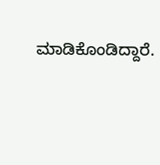ಮಾಡಿಕೊಂಡಿದ್ದಾರೆ.